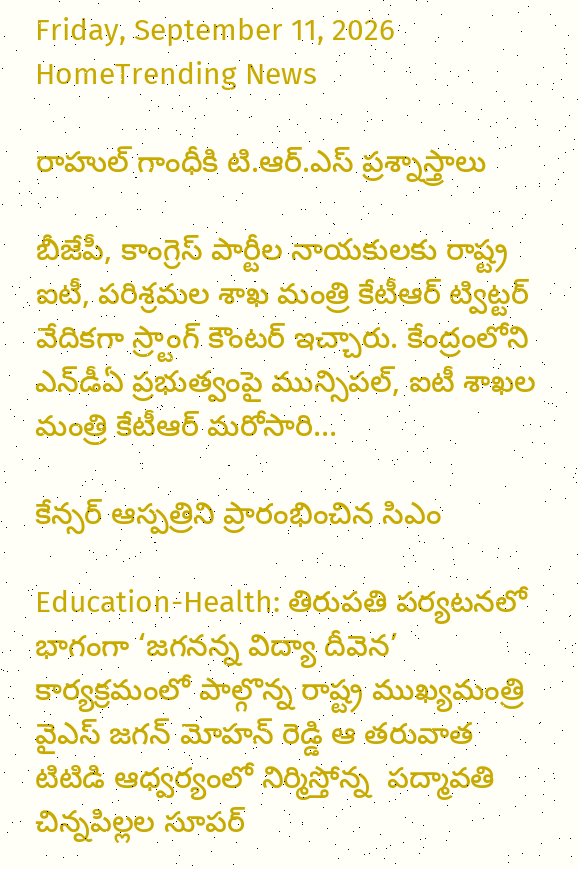Friday, September 11, 2026
HomeTrending News

రాహుల్‌ గాంధీకి టి.ఆర్.ఎస్ ప్రశ్నాస్త్రాలు

బీజేపీ, కాంగ్రెస్ పార్టీల నాయ‌కుల‌కు రాష్ట్ర ఐటీ, ప‌రిశ్ర‌మ‌ల శాఖ మంత్రి కేటీఆర్ ట్విట్ట‌ర్ వేదిక‌గా స్ర్టాంగ్ కౌంట‌ర్ ఇచ్చారు. కేంద్రంలోని ఎన్‌డీఏ ప్రభుత్వంపై మున్సిపల్‌, ఐటీ శాఖల మంత్రి కేటీఆర్‌ మరోసారి...

కేన్సర్ ఆస్పత్రిని ప్రారంభించిన సిఎం

Education-Health: తిరుపతి పర్యటనలో భాగంగా ‘జగనన్న విద్యా దీవెన’ కార్యక్రమంలో పాల్గొన్న రాష్ట్ర ముఖ్యమంత్రి వైఎస్ జగన్ మోహన్ రెడ్డి ఆ తరువాత టిటిడి ఆధ్వర్యంలో నిర్మిస్తోన్న  పద్మావతి చిన్నపిల్లల సూపర్‌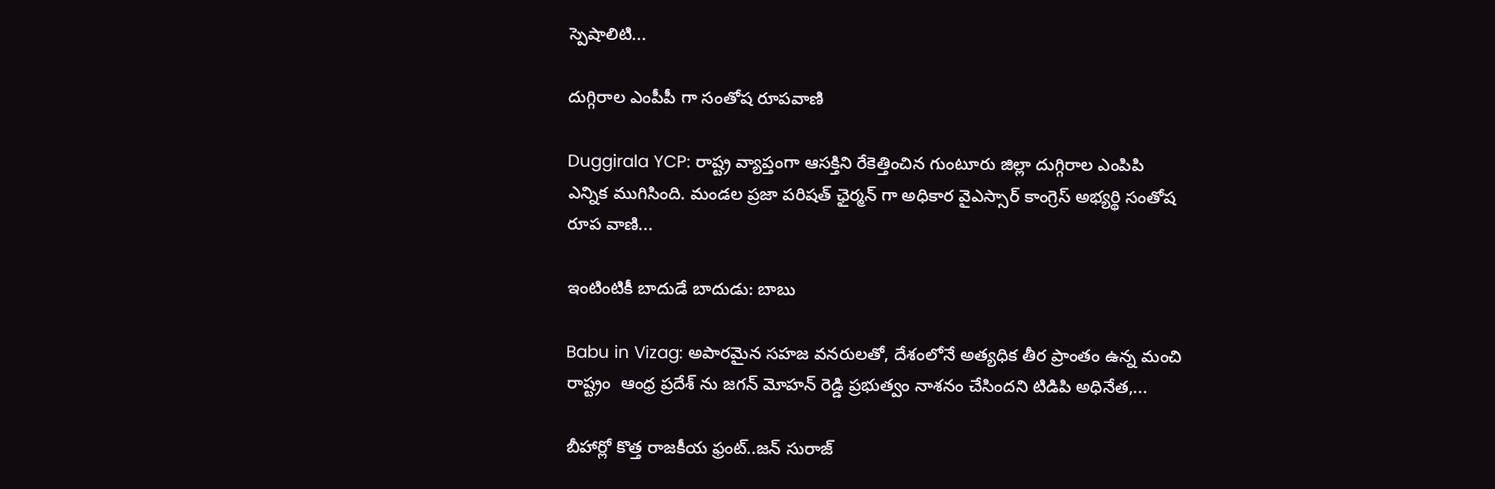స్పెషాలిటి...

దుగ్గిరాల ఎంపీపీ గా సంతోష రూపవాణి

Duggirala YCP: రాష్ట్ర వ్యాప్తంగా ఆసక్తిని రేకెత్తించిన గుంటూరు జిల్లా దుగ్గిరాల ఎంపిపి ఎన్నిక ముగిసింది. మండల ప్రజా పరిషత్ ఛైర్మన్ గా అధికార వైఎస్సార్ కాంగ్రెస్ అభ్యర్థి సంతోష రూప వాణి...

ఇంటింటికీ బాదుడే బాదుడు: బాబు

Babu in Vizag: అపారమైన సహజ వనరులతో, దేశంలోనే అత్యధిక తీర ప్రాంతం ఉన్న మంచి రాష్ట్రం  ఆంధ్ర ప్రదేశ్ ను జగన్ మోహన్ రెడ్డి ప్రభుత్వం నాశనం చేసిందని టిడిపి అధినేత,...

బీహార్లో కొత్త రాజకీయ ఫ్రంట్..జన్ సురాజ్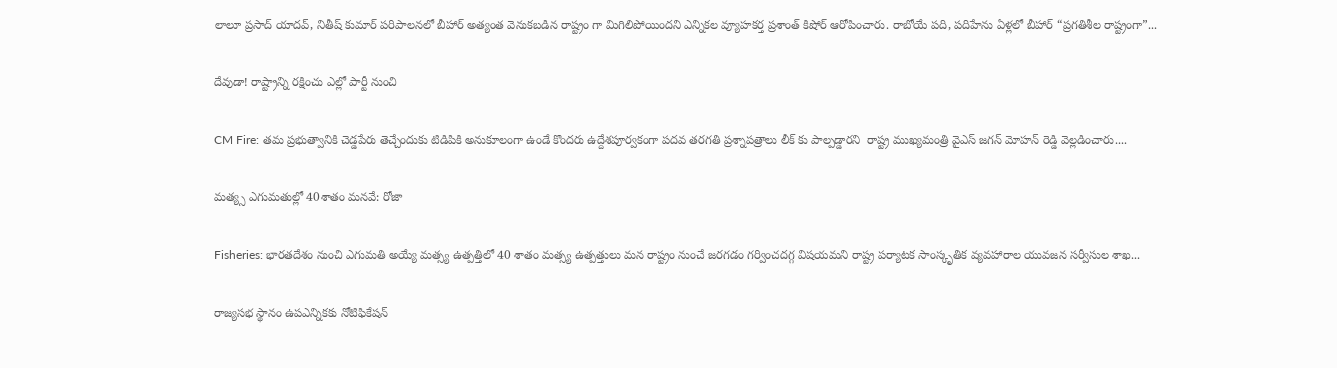లాలూ ప్రసాద్ యాదవ్, నితీష్ కుమార్ పరిపాలనలో బీహార్ అత్యంత వెనుకబడిన రాష్ట్రం గా మిగిలిపోయిందని ఎన్నికల వ్యూహకర్త ప్రశాంత్ కిషోర్ ఆరోపించారు. రాబోయే పది, పదిహేను ఏళ్లలో బీహార్ “ప్రగతిశీల రాష్ట్రంగా”...

దేవుడా! రాష్ట్రాన్ని రక్షించు ఎల్లో పార్టీ నుంచి

CM Fire: తమ ప్రభుత్వానికి చెడ్డపేరు తెచ్చేందుకు టిడిపికి అనుకూలంగా ఉండే కొందరు ఉద్దేశపూర్వకంగా పదవ తరగతి ప్రశ్నాపత్రాలు లీక్ కు పాల్పడ్డారని  రాష్ట్ర ముఖ్యమంత్రి వైఎస్ జగన్ మోహన్ రెడ్డి వెల్లడించారు....

మత్య్స ఎగుమతుల్లో 40శాతం మనవే: రోజా

Fisheries: భారతదేశం నుంచి ఎగుమతి అయ్యే మత్స్య ఉత్పత్తిలో 40 శాతం మత్స్య ఉత్పత్తులు మన రాష్ట్రం నుంచే జరగడం గర్వించదగ్గ విషయమని రాష్ట్ర పర్యాటక సాంస్కృతిక వ్యవహారాల యువజన సర్వీసుల శాఖ...

రాజ్యసభ స్థానం ఉపఎన్నికకు నోటిఫికేషన్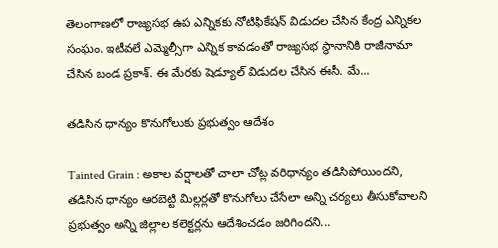తెలంగాణలో రాజ్యసభ ఉప ఎన్నికకు నోటిఫికేషన్ విడుదల చేసిన కేంద్ర ఎన్నికల సంఘం. ఇటీవలే ఎమ్మెల్సీగా ఎన్నిక కావడంతో రాజ్యసభ స్థానానికి రాజీనామా చేసిన బండ ప్రకాశ్. ఈ మేరకు షెడ్యూల్ విడుదల చేసిన ఈసీ. మే...

తడిసిన ధాన్యం కొనుగోలుకు ప్రభుత్వం ఆదేశం

Tainted Grain : అకాల వర్షాలతో చాలా చోట్ల వరిధాన్యం తడిసిపోయిందని, తడిసిన ధాన్యం ఆరబెట్టి మిల్లర్లతో కొనుగోలు చేసేలా అన్ని చర్యలు తీసుకోవాలని ప్రభుత్వం అన్ని జిల్లాల కలెక్టర్లను ఆదేశించడం జరిగిందని...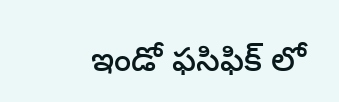ఇండో ఫసిఫిక్ లో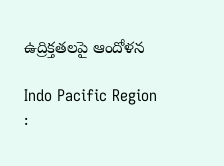ఉద్రిక్తతలపై ఆందోళన

Indo Pacific Region :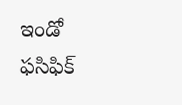ఇండో ఫసిఫిక్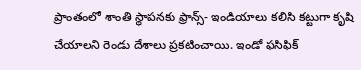ప్రాంతంలో శాంతి స్థాపనకు ఫ్రాన్స్- ఇండియాలు కలిసి కట్టుగా కృషి చేయాలని రెండు దేశాలు ప్రకటించాయి. ఇండో ఫసిఫిక్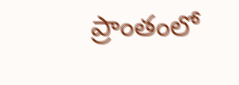ప్రాంతంలో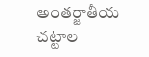అంతర్జాతీయ చట్టాల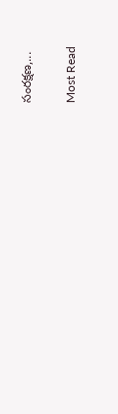సంరక్షణ,...

Most Read